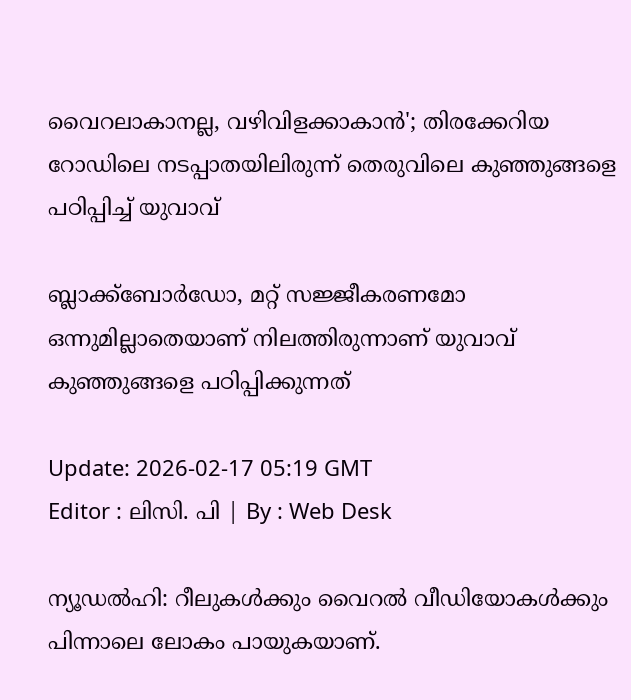വൈറലാകാനല്ല, വഴിവിളക്കാകാൻ'; തിരക്കേറിയ റോഡിലെ നടപ്പാതയിലിരുന്ന് തെരുവിലെ കുഞ്ഞുങ്ങളെ പഠിപ്പിച്ച് യുവാവ്

ബ്ലാക്ക്ബോർഡോ, മറ്റ് സജ്ജീകരണമോ ഒന്നുമില്ലാതെയാണ് നിലത്തിരുന്നാണ് യുവാവ് കുഞ്ഞുങ്ങളെ പഠിപ്പിക്കുന്നത്

Update: 2026-02-17 05:19 GMT
Editor : ലിസി. പി | By : Web Desk

ന്യൂഡല്‍ഹി: റീലുകൾക്കും വൈറൽ വീഡിയോകൾക്കും പിന്നാലെ ലോകം പായുകയാണ്.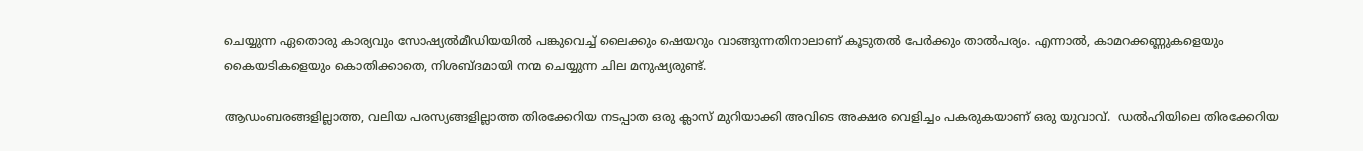ചെയ്യുന്ന ഏതൊരു കാര്യവും സോഷ്യല്‍മീഡിയയില്‍ പങ്കുവെച്ച് ലൈക്കും ഷെയറും വാങ്ങുന്നതിനാലാണ് കൂടുതല്‍ പേര്‍ക്കും താല്‍പര്യം. എന്നാൽ, കാമറക്കണ്ണുകളെയും കൈയടികളെയും കൊതിക്കാതെ, നിശബ്ദമായി നന്മ ചെയ്യുന്ന ചില മനുഷ്യരുണ്ട്.

ആഡംബരങ്ങളില്ലാത്ത, വലിയ പരസ്യങ്ങളില്ലാത്ത തിരക്കേറിയ നടപ്പാത ഒരു ക്ലാസ് മുറിയാക്കി അവിടെ അക്ഷര വെളിച്ചം പകരുകയാണ് ഒരു യുവാവ്.  ഡൽഹിയിലെ തിരക്കേറിയ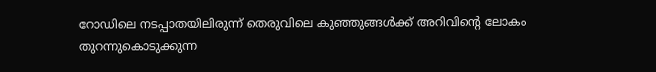റോഡിലെ നടപ്പാതയിലിരുന്ന് തെരുവിലെ കുഞ്ഞുങ്ങള്‍ക്ക് അറിവിന്റെ ലോകം തുറന്നുകൊടുക്കുന്ന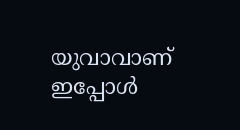യുവാവാണ് ഇപ്പോൾ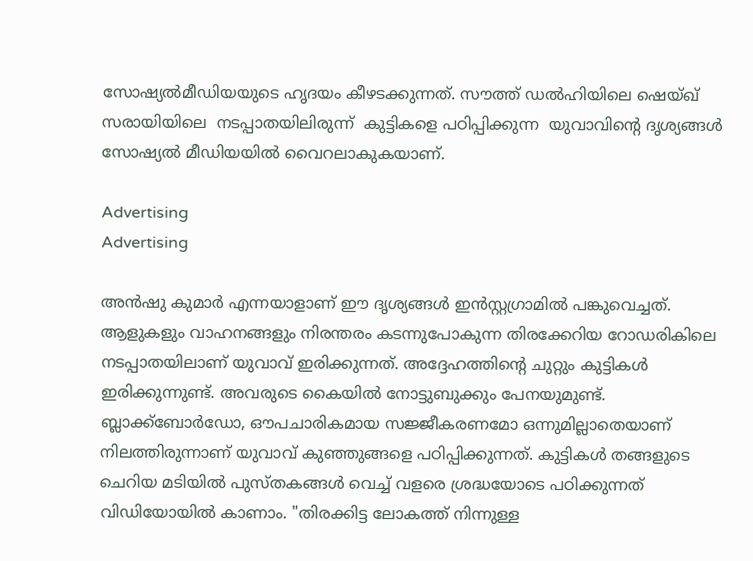സോഷ്യല്‍മീഡിയയുടെ ഹൃദയം കീഴടക്കുന്നത്. സൗത്ത് ഡൽഹിയിലെ ഷെയ്ഖ് സരായിയിലെ  നടപ്പാതയിലിരുന്ന്  കുട്ടികളെ പഠിപ്പിക്കുന്ന  യുവാവിന്റെ ദൃശ്യങ്ങൾ സോഷ്യല്‍ മീഡിയയില്‍ വൈറലാകുകയാണ്.

Advertising
Advertising

അൻഷു കുമാർ എന്നയാളാണ് ഈ ദൃശ്യങ്ങള്‍ ഇന്‍സ്റ്റഗ്രാമില്‍ പങ്കുവെച്ചത്. ആളുകളും വാഹനങ്ങളും നിരന്തരം കടന്നുപോകുന്ന തിരക്കേറിയ റോഡരികിലെ നടപ്പാതയിലാണ് യുവാവ് ഇരിക്കുന്നത്. അദ്ദേഹത്തിന്‍റെ ചുറ്റും കുട്ടികള്‍ ഇരിക്കുന്നുണ്ട്. അവരുടെ കൈയില്‍ നോട്ടുബുക്കും പേനയുമുണ്ട്. ബ്ലാക്ക്ബോർഡോ, ഔപചാരികമായ സജ്ജീകരണമോ ഒന്നുമില്ലാതെയാണ് നിലത്തിരുന്നാണ് യുവാവ് കുഞ്ഞുങ്ങളെ പഠിപ്പിക്കുന്നത്. കുട്ടികൾ തങ്ങളുടെ ചെറിയ മടിയില്‍ പുസ്തകങ്ങൾ വെച്ച് വളരെ ശ്രദ്ധയോടെ പഠിക്കുന്നത് വിഡിയോയിൽ കാണാം. "തിരക്കിട്ട ലോകത്ത് നിന്നുള്ള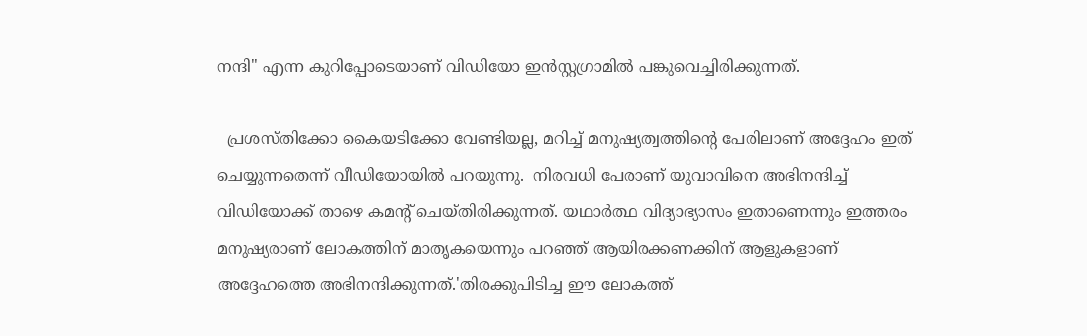നന്ദി" എന്ന കുറിപ്പോടെയാണ് വിഡിയോ ഇന്‍സ്റ്റഗ്രാമില്‍ പങ്കുവെച്ചിരിക്കുന്നത്.

  പ്രശസ്തിക്കോ കൈയടിക്കോ വേണ്ടിയല്ല, മറിച്ച് മനുഷ്യത്വത്തിന്റെ പേരിലാണ് അദ്ദേഹം ഇത് ചെയ്യുന്നതെന്ന് വീഡിയോയിൽ പറയുന്നു.  നിരവധി പേരാണ് യുവാവിനെ അഭിനന്ദിച്ച് വിഡിയോക്ക് താഴെ കമന്‍റ് ചെയ്തിരിക്കുന്നത്. യഥാർത്ഥ വിദ്യാഭ്യാസം ഇതാണെന്നും ഇത്തരം മനുഷ്യരാണ് ലോകത്തിന് മാതൃകയെന്നും പറഞ്ഞ് ആയിരക്കണക്കിന് ആളുകളാണ് അദ്ദേഹത്തെ അഭിനന്ദിക്കുന്നത്.'തിരക്കുപിടിച്ച ഈ ലോകത്ത്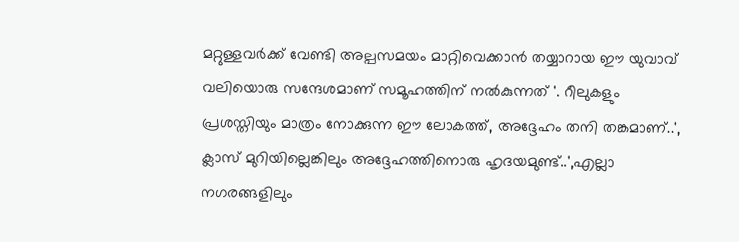മറ്റുള്ളവർക്ക് വേണ്ടി അല്പസമയം മാറ്റിവെക്കാൻ തയ്യാറായ ഈ യുവാവ് വലിയൊരു സന്ദേശമാണ് സമൂഹത്തിന് നൽകുന്നത് '. റീലുകളും പ്രശസ്തിയും മാത്രം നോക്കുന്ന ഈ ലോകത്ത്, അദ്ദേഹം തനി തങ്കമാണ്..', ക്ലാസ് മുറിയില്ലെങ്കിലും അദ്ദേഹത്തിനൊരു ഹൃദയമുണ്ട്..',എല്ലാ നഗരങ്ങളിലും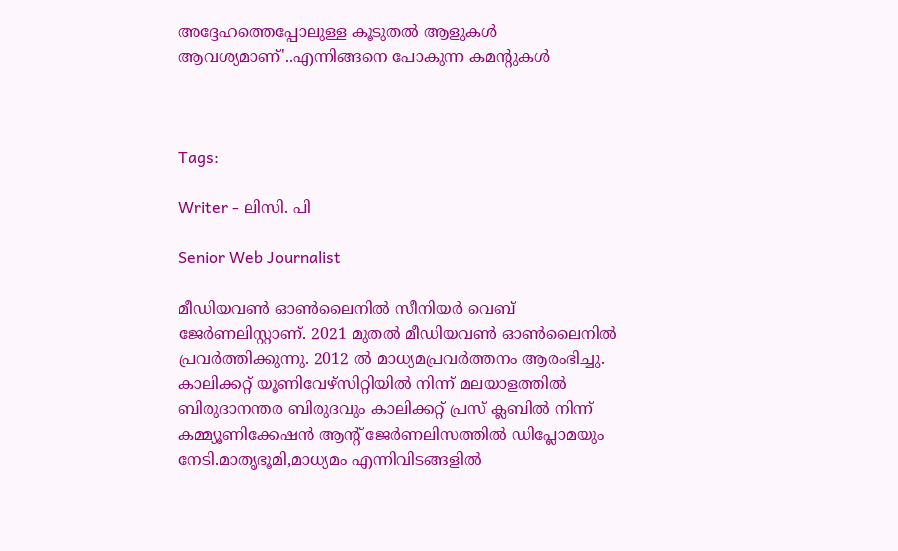അദ്ദേഹത്തെപ്പോലുള്ള കൂടുതൽ ആളുകൾ  ആവശ്യമാണ്'..എന്നിങ്ങനെ പോകുന്ന കമന്‍റുകള്‍



Tags:

Writer - ലിസി. പി

Senior Web Journalist

മീഡിയവൺ ഓൺലൈനിൽ സീനിയർ വെബ് ജേർണലിസ്റ്റാണ്. 2021 മുതൽ മീഡിയവൺ ഓൺലൈനിൽ പ്രവർത്തിക്കുന്നു. 2012 ല്‍ മാധ്യമപ്രവര്‍ത്തനം ആരംഭിച്ചു. കാലിക്കറ്റ് യൂണിവേഴ്‌സിറ്റിയിൽ നിന്ന് മലയാളത്തിൽ ബിരുദാനന്തര ബിരുദവും കാലിക്കറ്റ് പ്രസ് ക്ലബിൽ നിന്ന് കമ്മ്യൂണിക്കേഷൻ ആന്റ് ജേർണലിസത്തിൽ ഡിപ്ലോമയും നേടി.മാതൃഭൂമി,മാധ്യമം എന്നിവിടങ്ങളിൽ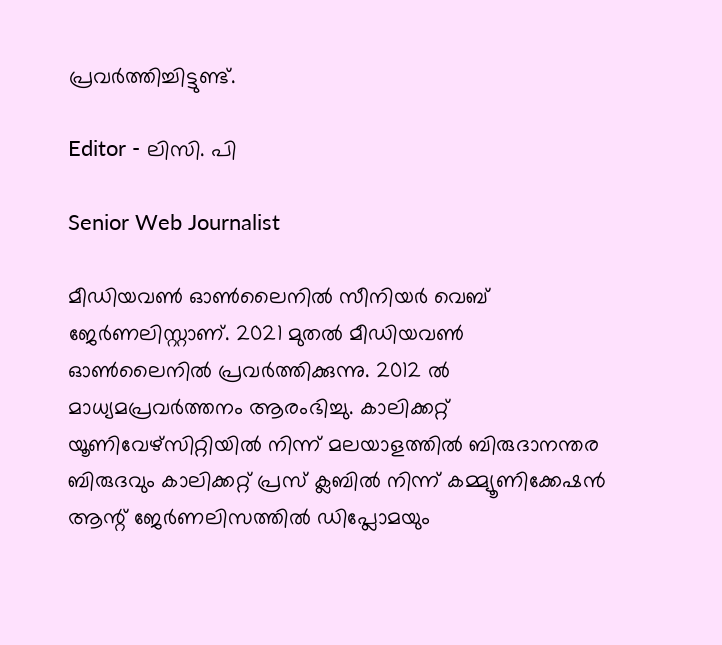പ്രവർത്തിച്ചിട്ടുണ്ട്.

Editor - ലിസി. പി

Senior Web Journalist

മീഡിയവൺ ഓൺലൈനിൽ സീനിയർ വെബ് ജേർണലിസ്റ്റാണ്. 2021 മുതൽ മീഡിയവൺ ഓൺലൈനിൽ പ്രവർത്തിക്കുന്നു. 2012 ല്‍ മാധ്യമപ്രവര്‍ത്തനം ആരംഭിച്ചു. കാലിക്കറ്റ് യൂണിവേഴ്‌സിറ്റിയിൽ നിന്ന് മലയാളത്തിൽ ബിരുദാനന്തര ബിരുദവും കാലിക്കറ്റ് പ്രസ് ക്ലബിൽ നിന്ന് കമ്മ്യൂണിക്കേഷൻ ആന്റ് ജേർണലിസത്തിൽ ഡിപ്ലോമയും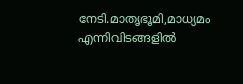നേടി.മാതൃഭൂമി,മാധ്യമം എന്നിവിടങ്ങളിൽ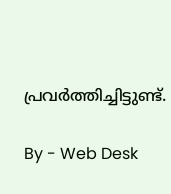പ്രവർത്തിച്ചിട്ടുണ്ട്.

By - Web Desk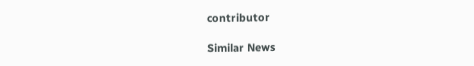contributor

Similar News